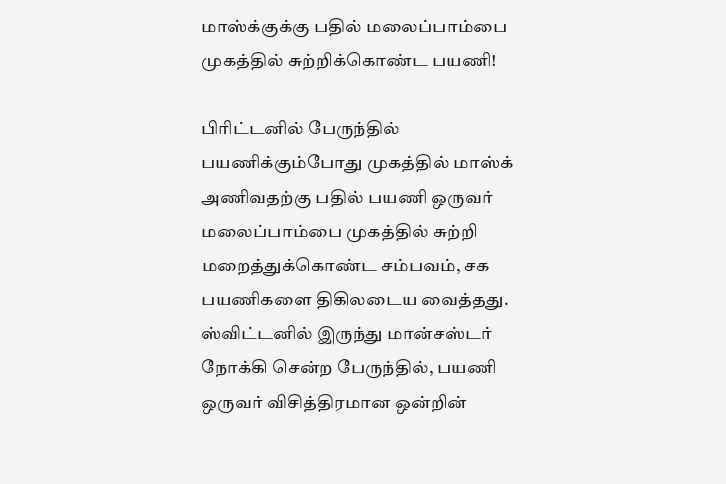மாஸ்க்குக்கு பதில் மலைப்பாம்பை முகத்தில் சுற்றிக்கொண்ட பயணி!

பிரிட்டனில் பேருந்தில் பயணிக்கும்போது முகத்தில் மாஸ்க் அணிவதற்கு பதில் பயணி ஒருவர் மலைப்பாம்பை முகத்தில் சுற்றி மறைத்துக்கொண்ட சம்பவம், சக பயணிகளை திகிலடைய வைத்தது.
ஸ்விட்டனில் இருந்து மான்சஸ்டர் நோக்கி சென்ற பேருந்தில், பயணி ஒருவர் விசித்திரமான ஒன்றின்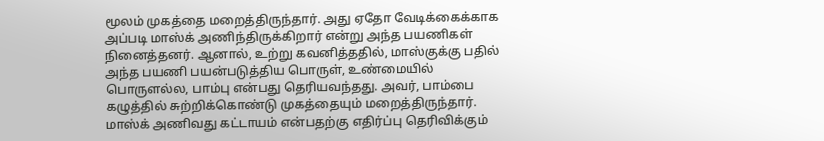மூலம் முகத்தை மறைத்திருந்தார். அது ஏதோ வேடிக்கைக்காக அப்படி மாஸ்க் அணிந்திருக்கிறார் என்று அந்த பயணிகள் நினைத்தனர். ஆனால், உற்று கவனித்ததில், மாஸ்குக்கு பதில் அந்த பயணி பயன்படுத்திய பொருள், உண்மையில் பொருளல்ல, பாம்பு என்பது தெரியவந்தது. அவர், பாம்பை கழுத்தில் சுற்றிக்கொண்டு முகத்தையும் மறைத்திருந்தார்.
மாஸ்க் அணிவது கட்டாயம் என்பதற்கு எதிர்ப்பு தெரிவிக்கும்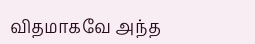விதமாகவே அந்த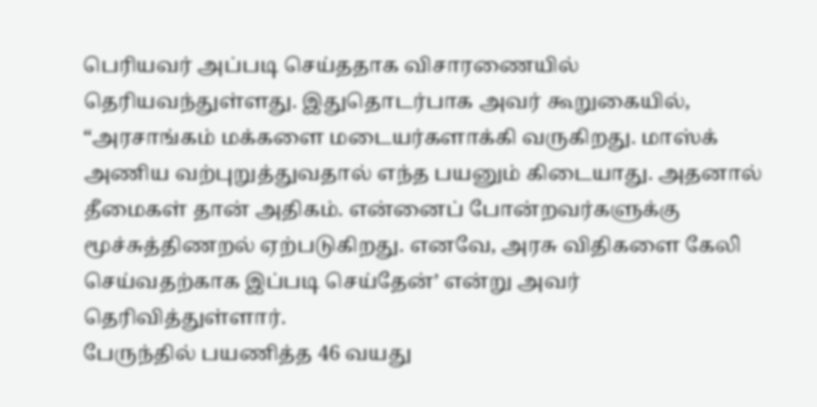பெரியவர் அப்படி செய்ததாக விசாரணையில் தெரியவந்துள்ளது. இதுதொடர்பாக அவர் கூறுகையில், “அரசாங்கம் மக்களை மடையர்களாக்கி வருகிறது. மாஸ்க் அணிய வற்புறுத்துவதால் எந்த பயனும் கிடையாது. அதனால் தீமைகள் தான் அதிகம். என்னைப் போன்றவர்களுக்கு மூச்சுத்திணறல் ஏற்படுகிறது. எனவே, அரசு விதிகளை கேலி செய்வதற்காக இப்படி செய்தேன்’ என்று அவர் தெரிவித்துள்ளார்.
பேருந்தில் பயணித்த 46 வயது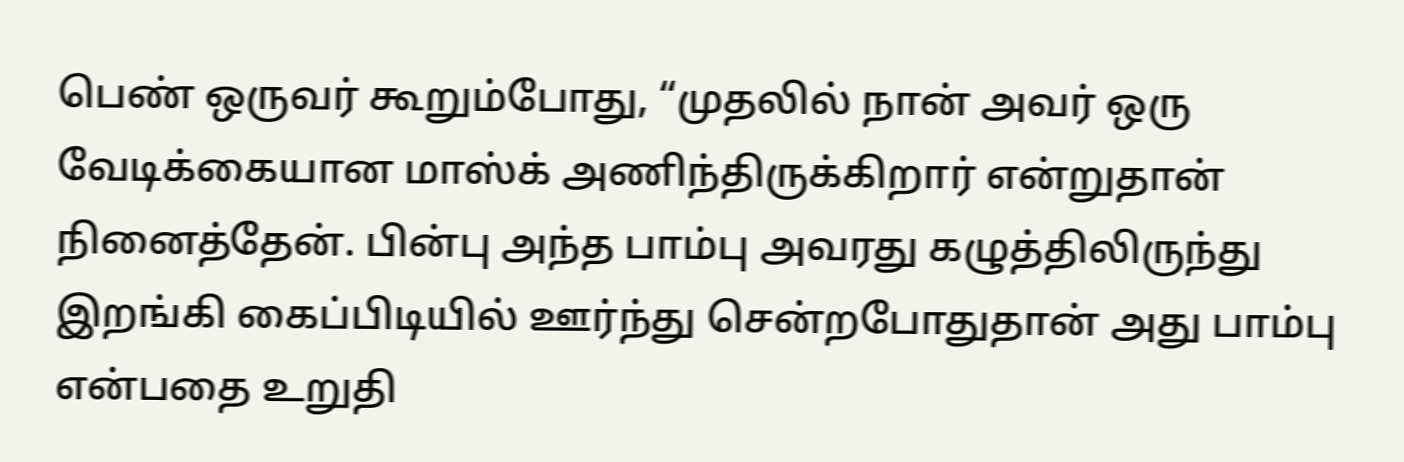பெண் ஒருவர் கூறும்போது, “முதலில் நான் அவர் ஒரு வேடிக்கையான மாஸ்க் அணிந்திருக்கிறார் என்றுதான் நினைத்தேன். பின்பு அந்த பாம்பு அவரது கழுத்திலிருந்து இறங்கி கைப்பிடியில் ஊர்ந்து சென்றபோதுதான் அது பாம்பு என்பதை உறுதி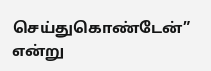செய்துகொண்டேன்” என்று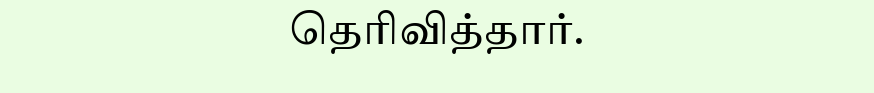தெரிவித்தார்.